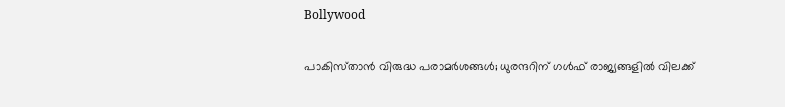Bollywood

പാകിസ്‌താൻ വിരുദ്ധ പരാമർശങ്ങൾ; ധുരന്ദറിന് ഗൾഫ് രാജ്യങ്ങളിൽ വിലക്ക്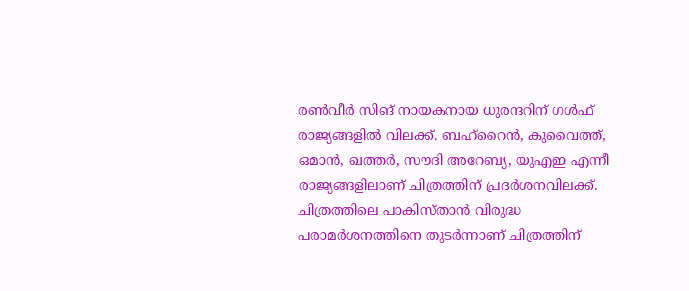രൺവീർ സിങ് നായകനായ ധുരന്ദറിന് ഗൾഫ് രാജ്യങ്ങളിൽ വിലക്ക്. ബഹ്റൈൻ, കുവൈത്ത്, ഒമാൻ, ഖത്തർ, സൗദി അറേബ്യ, യുഎഇ എന്നീ രാജ്യങ്ങളിലാണ് ചിത്രത്തിന് പ്രദർശനവിലക്ക്. ചിത്രത്തിലെ പാകിസ്‌താൻ വിരുദ്ധ പരാമർശനത്തിനെ തുടർന്നാണ് ചിത്രത്തിന്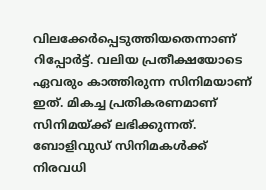വിലക്കേർപ്പെടുത്തിയതെന്നാണ് റിപ്പോർട്ട്. വലിയ പ്രതീക്ഷയോടെ ഏവരും കാത്തിരുന്ന സിനിമയാണ് ഇത്. മികച്ച പ്രതികരണമാണ് സിനിമയ്ക്ക് ലഭിക്കുന്നത്. ബോളിവുഡ് സിനിമകൾക്ക് നിരവധി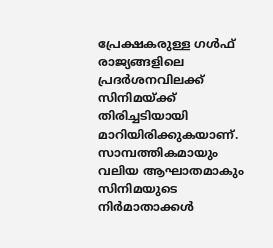പ്രേക്ഷകരുള്ള ഗൾഫ് രാജ്യങ്ങളിലെ പ്രദർശനവിലക്ക് സിനിമയ്ക്ക് തിരിച്ചടിയായി മാറിയിരിക്കുകയാണ്. സാമ്പത്തികമായും വലിയ ആഘാതമാകും സിനിമയുടെ നിർമാതാക്കൾ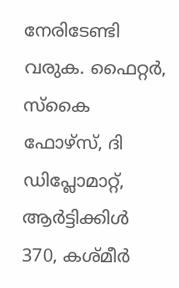നേരിടേണ്ടി വരുക. ഫൈറ്റർ, സ്കൈ ഫോഴ്സ്, ദി ഡിപ്ലോമാറ്റ്, ആർട്ടിക്കിൾ 370, കശ്മീർ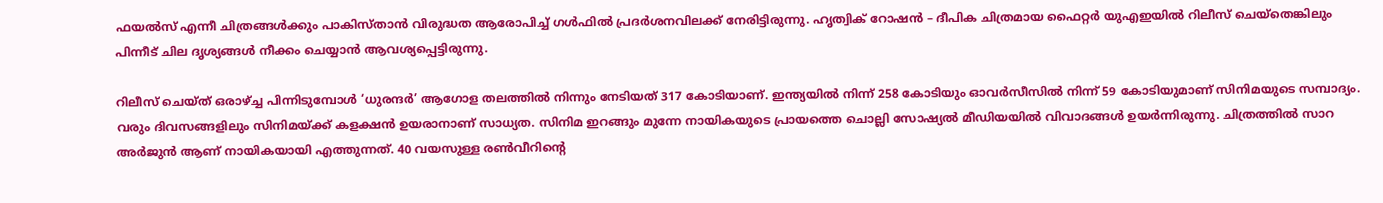ഫയൽസ് എന്നീ ചിത്രങ്ങള്‍ക്കും പാകിസ്‌താൻ വിരുദ്ധത ആരോപിച്ച് ഗൾഫിൽ പ്രദർശനവിലക്ക് നേരിട്ടിരുന്നു. ഹൃത്വിക് റോഷൻ – ദീപിക ചിത്രമായ ഫൈറ്റർ യുഎഇയിൽ റിലീസ് ചെയ്തെങ്കിലും പിന്നീട് ചില ദൃശ്യങ്ങൾ നീക്കം ചെയ്യാൻ ആവശ്യപ്പെട്ടിരുന്നു.

റിലീസ് ചെയ്ത് ഒരാഴ്ച്ച പിന്നിടുമ്പോൾ ‘ധുരന്ദർ’ ആഗോള തലത്തിൽ നിന്നും നേടിയത് 317 കോടിയാണ്. ഇന്ത്യയിൽ നിന്ന് 258 കോടിയും ഓവർസീസിൽ നിന്ന് 59 കോടിയുമാണ് സിനിമയുടെ സമ്പാദ്യം. വരും ദിവസങ്ങളിലും സിനിമയ്ക്ക് കളക്ഷൻ ഉയരാനാണ് സാധ്യത. സിനിമ ഇറങ്ങും മുന്നേ നായികയുടെ പ്രായത്തെ ചൊല്ലി സോഷ്യൽ മീഡിയയിൽ വിവാദങ്ങൾ ഉയർന്നിരുന്നു. ചിത്രത്തിൽ സാറ അർജുൻ ആണ് നായികയായി എത്തുന്നത്. 40 വയസുള്ള രൺവീറിന്റെ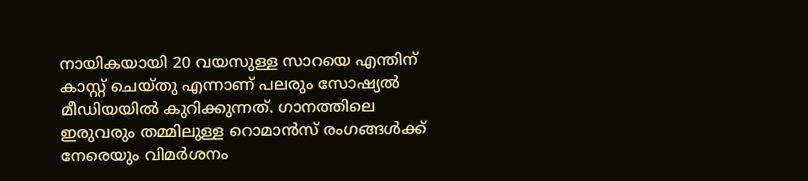നായികയായി 20 വയസുള്ള സാറയെ എന്തിന് കാസ്റ്റ് ചെയ്തു എന്നാണ് പലരും സോഷ്യൽ മീഡിയയിൽ കുറിക്കുന്നത്. ഗാനത്തിലെ ഇരുവരും തമ്മിലുള്ള റൊമാൻസ് രംഗങ്ങൾക്ക് നേരെയും വിമർശനം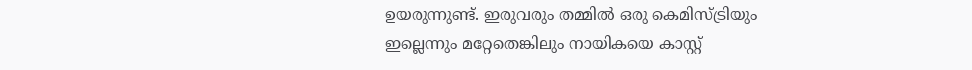ഉയരുന്നുണ്ട്. ഇരുവരും തമ്മിൽ ഒരു കെമിസ്ട്രിയും ഇല്ലെന്നും മറ്റേതെങ്കിലും നായികയെ കാസ്റ്റ്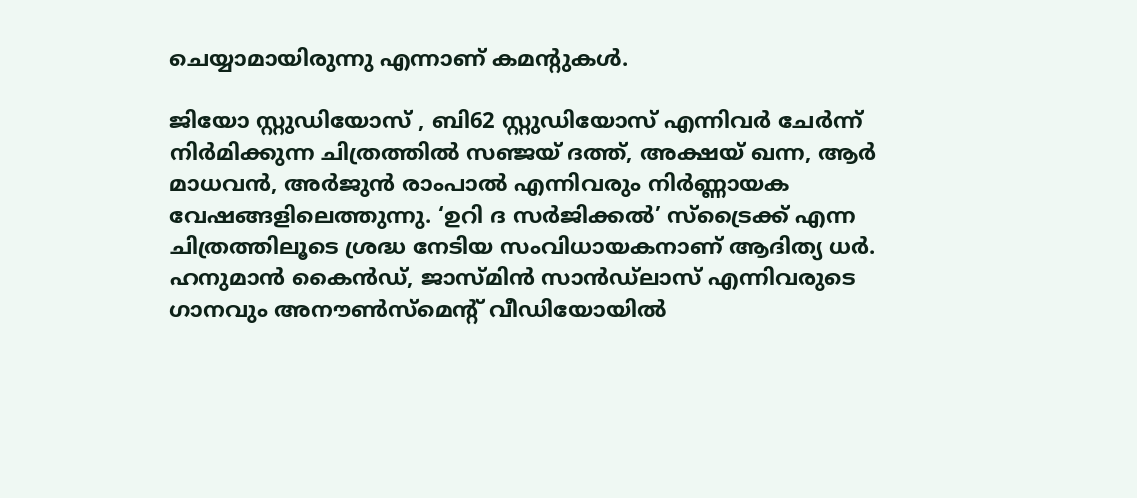ചെയ്യാമായിരുന്നു എന്നാണ് കമന്റുകൾ.

ജിയോ സ്റ്റുഡിയോസ് , ബി62 സ്റ്റുഡിയോസ് എന്നിവർ ചേർന്ന് നിർമിക്കുന്ന ചിത്രത്തിൽ സഞ്ജയ് ദത്ത്, അക്ഷയ് ഖന്ന, ആർ മാധവൻ, അർജുൻ രാംപാൽ എന്നിവരും നിർണ്ണായക വേഷങ്ങളിലെത്തുന്നു. ‘ഉറി ദ സർജിക്കൽ’ സ്ട്രൈക്ക് എന്ന ചിത്രത്തിലൂടെ ശ്രദ്ധ നേടിയ സംവിധായകനാണ് ആദിത്യ ധർ. ഹനുമാൻ കൈൻഡ്, ജാസ്മിൻ സാൻഡ്ലാസ് എന്നിവരുടെ ഗാനവും അനൗൺസ്‌മെന്റ് വീഡിയോയിൽ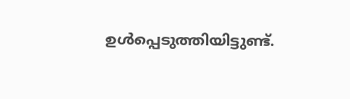ഉൾപ്പെടുത്തിയിട്ടുണ്ട്.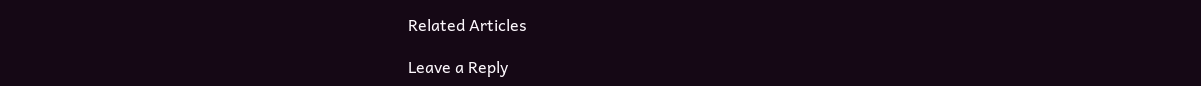Related Articles

Leave a Reply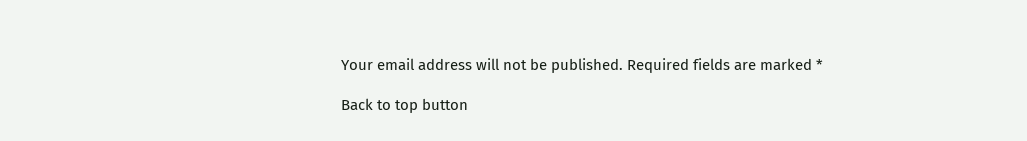Your email address will not be published. Required fields are marked *

Back to top button